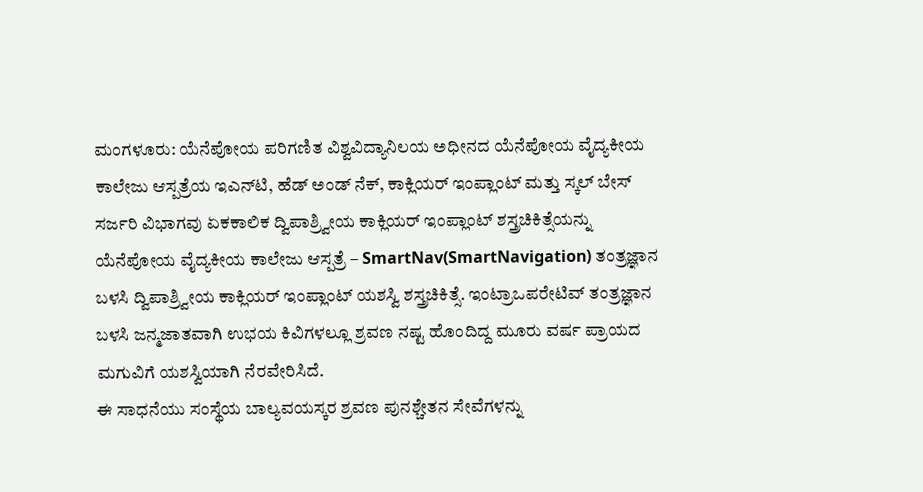ಮಂಗಳೂರು: ಯೆನೆಪೋಯ ಪರಿಗಣಿತ ವಿಶ್ವವಿದ್ಯಾನಿಲಯ ಅಧೀನದ ಯೆನೆಪೋಯ ವೈದ್ಯಕೀಯ ಕಾಲೇಜು ಆಸ್ಪತ್ರೆಯ ಇಎನ್‍ಟಿ, ಹೆಡ್ ಅಂಡ್ ನೆಕ್, ಕಾಕ್ಲಿಯರ್ ಇಂಪ್ಲಾಂಟ್ ಮತ್ತು ಸ್ಕಲ್ ಬೇಸ್ ಸರ್ಜರಿ ವಿಭಾಗವು ಏಕಕಾಲಿಕ ದ್ವಿಪಾಶ್ರ್ವೀಯ ಕಾಕ್ಲಿಯರ್ ಇಂಪ್ಲಾಂಟ್ ಶಸ್ತ್ರಚಿಕಿತ್ಸೆಯನ್ನು ಯೆನೆಪೋಯ ವೈದ್ಯಕೀಯ ಕಾಲೇಜು ಆಸ್ಪತ್ರೆ – SmartNav(SmartNavigation) ತಂತ್ರಜ್ಞಾನ ಬಳಸಿ ದ್ವಿಪಾಶ್ರ್ವೀಯ ಕಾಕ್ಲಿಯರ್ ಇಂಪ್ಲಾಂಟ್ ಯಶಸ್ವಿ ಶಸ್ತ್ರಚಿಕಿತ್ಸೆ. ಇಂಟ್ರಾಒಪರೇಟಿವ್ ತಂತ್ರಜ್ಞಾನ ಬಳಸಿ ಜನ್ಮಜಾತವಾಗಿ ಉಭಯ ಕಿವಿಗಳಲ್ಲೂ ಶ್ರವಣ ನಷ್ಟ ಹೊಂದಿದ್ದ ಮೂರು ವರ್ಷ ಪ್ರಾಯದ ಮಗುವಿಗೆ ಯಶಸ್ವಿಯಾಗಿ ನೆರವೇರಿಸಿದೆ.
ಈ ಸಾಧನೆಯು ಸಂಸ್ಥೆಯ ಬಾಲ್ಯವಯಸ್ಕರ ಶ್ರವಣ ಪುನಶ್ಚೇತನ ಸೇವೆಗಳನ್ನು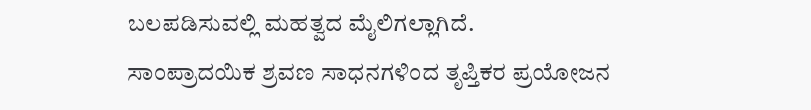ಬಲಪಡಿಸುವಲ್ಲಿ ಮಹತ್ವದ ಮೈಲಿಗಲ್ಲಾಗಿದೆ.
ಸಾಂಪ್ರಾದಯಿಕ ಶ್ರವಣ ಸಾಧನಗಳಿಂದ ತೃಪ್ತಿಕರ ಪ್ರಯೋಜನ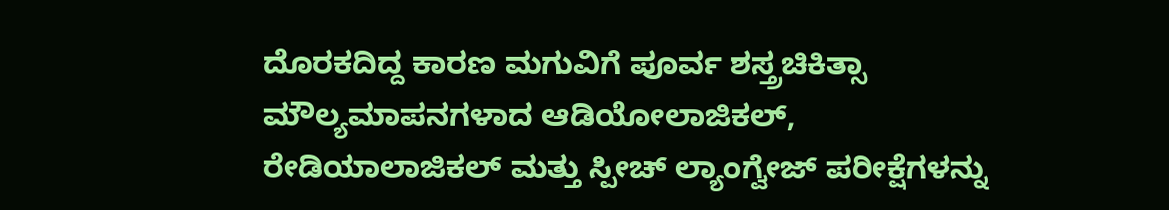ದೊರಕದಿದ್ದ ಕಾರಣ ಮಗುವಿಗೆ ಪೂರ್ವ ಶಸ್ತ್ರಚಿಕಿತ್ಸಾ ಮೌಲ್ಯಮಾಪನಗಳಾದ ಆಡಿಯೋಲಾಜಿಕಲ್, ರೇಡಿಯಾಲಾಜಿಕಲ್ ಮತ್ತು ಸ್ಪೀಚ್ ಲ್ಯಾಂಗ್ವೇಜ್ ಪರೀಕ್ಷೆಗಳನ್ನು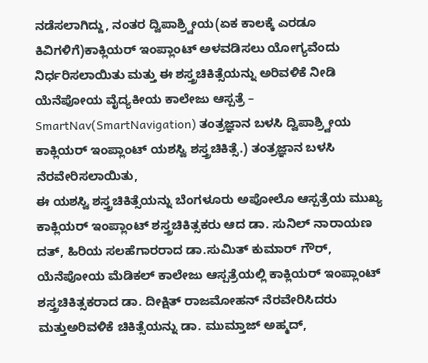ನಡೆಸಲಾಗಿದ್ದು, ನಂತರ ದ್ವಿಪಾಶ್ರ್ವೀಯ(ಏಕ ಕಾಲಕ್ಕೆ ಎರಡೂ ಕಿವಿಗಳಿಗೆ)ಕಾಕ್ಲಿಯರ್ ಇಂಪ್ಲಾಂಟ್ ಅಳವಡಿಸಲು ಯೋಗ್ಯವೆಂದು ನಿರ್ಧರಿಸಲಾಯಿತು ಮತ್ತು ಈ ಶಸ್ತ್ರಚಿಕಿತ್ಸೆಯನ್ನು ಅರಿವಳಿಕೆ ನೀಡಿ ಯೆನೆಪೋಯ ವೈದ್ಯಕೀಯ ಕಾಲೇಜು ಆಸ್ಪತ್ರೆ – SmartNav(SmartNavigation) ತಂತ್ರಜ್ಞಾನ ಬಳಸಿ ದ್ವಿಪಾಶ್ರ್ವೀಯ ಕಾಕ್ಲಿಯರ್ ಇಂಪ್ಲಾಂಟ್ ಯಶಸ್ವಿ ಶಸ್ತ್ರಚಿಕಿತ್ಸೆ.) ತಂತ್ರಜ್ಞಾನ ಬಳಸಿ ನೆರವೇರಿಸಲಾಯಿತು,
ಈ ಯಶಸ್ವಿ ಶಸ್ತ್ರಚಿಕಿತ್ಸೆಯನ್ನು ಬೆಂಗಳೂರು ಅಪೋಲೊ ಆಸ್ಪತ್ರೆಯ ಮುಖ್ಯ ಕಾಕ್ಲಿಯರ್ ಇಂಪ್ಲಾಂಟ್ ಶಸ್ತ್ರಚಿಕಿತ್ಸಕರು ಆದ ಡಾ. ಸುನಿಲ್ ನಾರಾಯಣ ದತ್, ಹಿರಿಯ ಸಲಹೆಗಾರರಾದ ಡಾ.ಸುಮಿತ್ ಕುಮಾರ್ ಗೌರ್, ಯೆನೆಪೋಯ ಮೆಡಿಕಲ್ ಕಾಲೇಜು ಆಸ್ಪತ್ರೆಯಲ್ಲಿ ಕಾಕ್ಲಿಯರ್ ಇಂಪ್ಲಾಂಟ್ ಶಸ್ತ್ರಚಿಕಿತ್ಸಕರಾದ ಡಾ. ದೀಕ್ಷಿತ್ ರಾಜಮೋಹನ್ ನೆರವೇರಿಸಿದರು ಮತ್ತುಅರಿವಳಿಕೆ ಚಿಕಿತ್ಸೆಯನ್ನು ಡಾ. ಮುಮ್ತಾಜ್ ಅಹ್ಮದ್,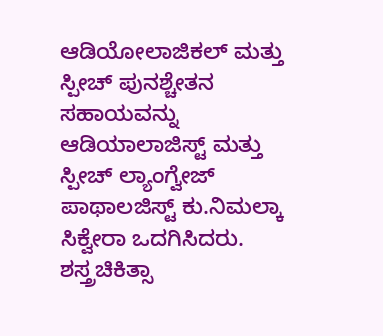ಆಡಿಯೋಲಾಜಿಕಲ್ ಮತ್ತು ಸ್ಪೀಚ್ ಪುನಶ್ಚೇತನ ಸಹಾಯವನ್ನು ಆಡಿಯಾಲಾಜಿಸ್ಟ್ ಮತ್ತು ಸ್ಪೀಚ್ ಲ್ಯಾಂಗ್ವೇಜ್ ಪಾಥಾಲಜಿಸ್ಟ್ ಕು.ನಿಮಲ್ಕಾ ಸಿಕ್ವೇರಾ ಒದಗಿಸಿದರು.
ಶಸ್ತ್ರಚಿಕಿತ್ಸಾ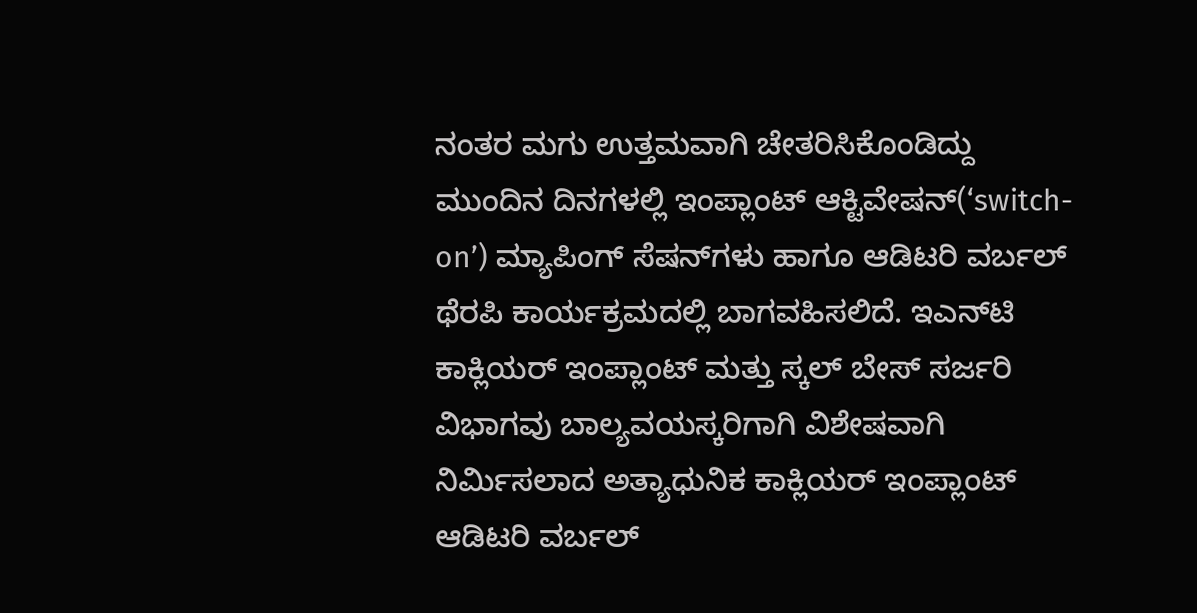ನಂತರ ಮಗು ಉತ್ತಮವಾಗಿ ಚೇತರಿಸಿಕೊಂಡಿದ್ದು ಮುಂದಿನ ದಿನಗಳಲ್ಲಿ ಇಂಪ್ಲಾಂಟ್ ಆಕ್ಟಿವೇಷನ್(‘switch-on’) ಮ್ಯಾಪಿಂಗ್ ಸೆಷನ್‍ಗಳು ಹಾಗೂ ಆಡಿಟರಿ ವರ್ಬಲ್ ಥೆರಪಿ ಕಾರ್ಯಕ್ರಮದಲ್ಲಿ ಬಾಗವಹಿಸಲಿದೆ. ಇಎನ್‍ಟಿ ಕಾಕ್ಲಿಯರ್ ಇಂಪ್ಲಾಂಟ್ ಮತ್ತು ಸ್ಕಲ್ ಬೇಸ್ ಸರ್ಜರಿ ವಿಭಾಗವು ಬಾಲ್ಯವಯಸ್ಕರಿಗಾಗಿ ವಿಶೇಷವಾಗಿ ನಿರ್ಮಿಸಲಾದ ಅತ್ಯಾಧುನಿಕ ಕಾಕ್ಲಿಯರ್ ಇಂಪ್ಲಾಂಟ್ ಆಡಿಟರಿ ವರ್ಬಲ್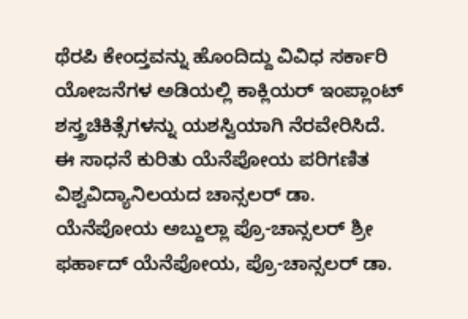ಥೆರಪಿ ಕೇಂದ್ತವನ್ನು ಹೊಂದಿದ್ದು ವಿವಿಧ ಸರ್ಕಾರಿ ಯೋಜನೆಗಳ ಅಡಿಯಲ್ಲಿ ಕಾಕ್ಲಿಯರ್ ಇಂಪ್ಲಾಂಟ್ ಶಸ್ತ್ರಚಿಕಿತ್ಸೆಗಳನ್ನು ಯಶಸ್ವಿಯಾಗಿ ನೆರವೇರಿಸಿದೆ.
ಈ ಸಾಧನೆ ಕುರಿತು ಯೆನೆಪೋಯ ಪರಿಗಣಿತ ವಿಶ್ವವಿದ್ಯಾನಿಲಯದ ಚಾನ್ಸಲರ್ ಡಾ. ಯೆನೆಪೋಯ ಅಬ್ದುಲ್ಲಾ ಪ್ರೊ-ಚಾನ್ಸಲರ್ ಶ್ರೀ ಫರ್ಹಾದ್ ಯೆನೆಪೋಯ, ಪ್ರೊ-ಚಾನ್ಸಲರ್ ಡಾ.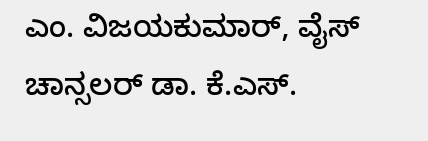ಎಂ. ವಿಜಯಕುಮಾರ್, ವೈಸ್ ಚಾನ್ಸಲರ್ ಡಾ. ಕೆ.ಎಸ್.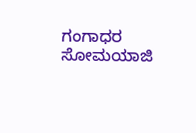ಗಂಗಾಧರ ಸೋಮಯಾಜಿ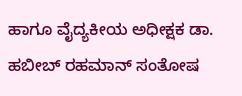ಹಾಗೂ ವೈದ್ಯಕೀಯ ಅಧೀಕ್ಷಕ ಡಾ. ಹಬೀಬ್ ರಹಮಾನ್ ಸಂತೋಷ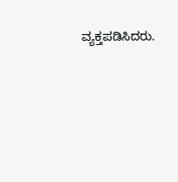ವ್ಯಕ್ತಪಡಿಸಿದರು.